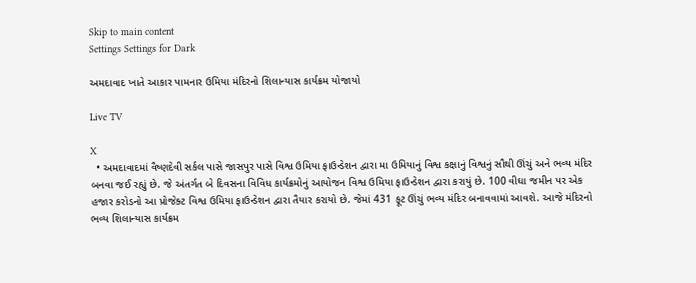Skip to main content
Settings Settings for Dark

અમદાવાદ ખાતે આકાર પામનાર ઉમિયા મંદિરનો શિલાન્યાસ કાર્યક્રમ યોજાયો

Live TV

X
  • અમદાવાદમાં વૈષ્ણદેવી સર્કલ પાસે જાસપુર પાસે વિશ્વ ઉમિયા ફાઉન્ડેશન દ્વારા મા ઉમિયાનું વિશ્વ કક્ષાનું વિશ્વનું સૌથી ઊંચું અને ભવ્ય મંદિર બનવા જઈ રહ્યું છે. જે અંતર્ગત બે દિવસના વિવિધ કાર્યક્રમોનું આયોજન વિશ્વ ઉમિયા ફાઉન્ડેશન દ્વારા કરાયું છે. 100 વીઘા જમીન પર એક હજાર કરોડનો આ પ્રોજેક્ટ વિશ્વ ઉમિયા ફાઉન્ડેશન દ્વારા તૈયાર કરાયો છે. જેમાં 431 ફૂટ ઊંચું ભવ્ય મંદિર બનાવવામાં આવશે. આજે મંદિરનો ભવ્ય શિલાન્યાસ કાર્યક્રમ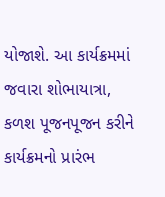યોજાશે. આ કાર્યક્રમમાં જવારા શોભાયાત્રા, કળશ પૂજનપૂજન કરીને કાર્યક્રમનો પ્રારંભ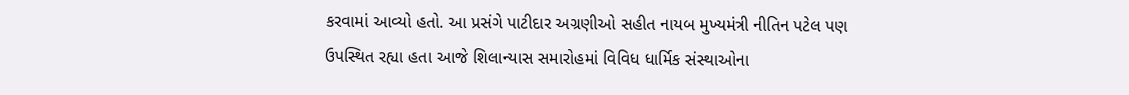કરવામાં આવ્યો હતો. આ પ્રસંગે પાટીદાર અગ્રણીઓ સહીત નાયબ મુખ્યમંત્રી નીતિન પટેલ પણ ઉપસ્થિત રહ્યા હતા આજે શિલાન્યાસ સમારોહમાં વિવિધ ધાર્મિક સંસ્થાઓના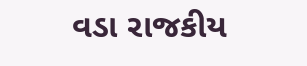વડા રાજકીય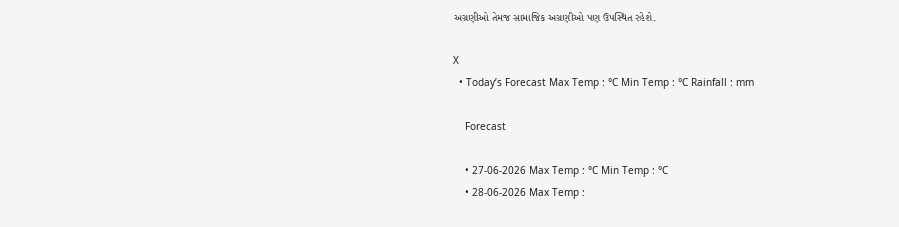અગ્રણીઓ તેમજ સામાજિક અગ્રણીઓ પણ ઉપસ્થિત રહેશે.

X
  • Today’s Forecast Max Temp : °C Min Temp : °C Rainfall : mm

    Forecast

    • 27-06-2026 Max Temp : °C Min Temp : °C
    • 28-06-2026 Max Temp :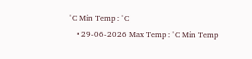°C Min Temp : °C
    • 29-06-2026 Max Temp : °C Min Temp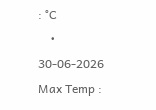: °C
    • 30-06-2026 Max Temp :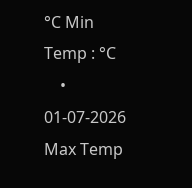°C Min Temp : °C
    • 01-07-2026 Max Temp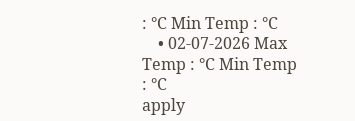: °C Min Temp : °C
    • 02-07-2026 Max Temp : °C Min Temp : °C
apply